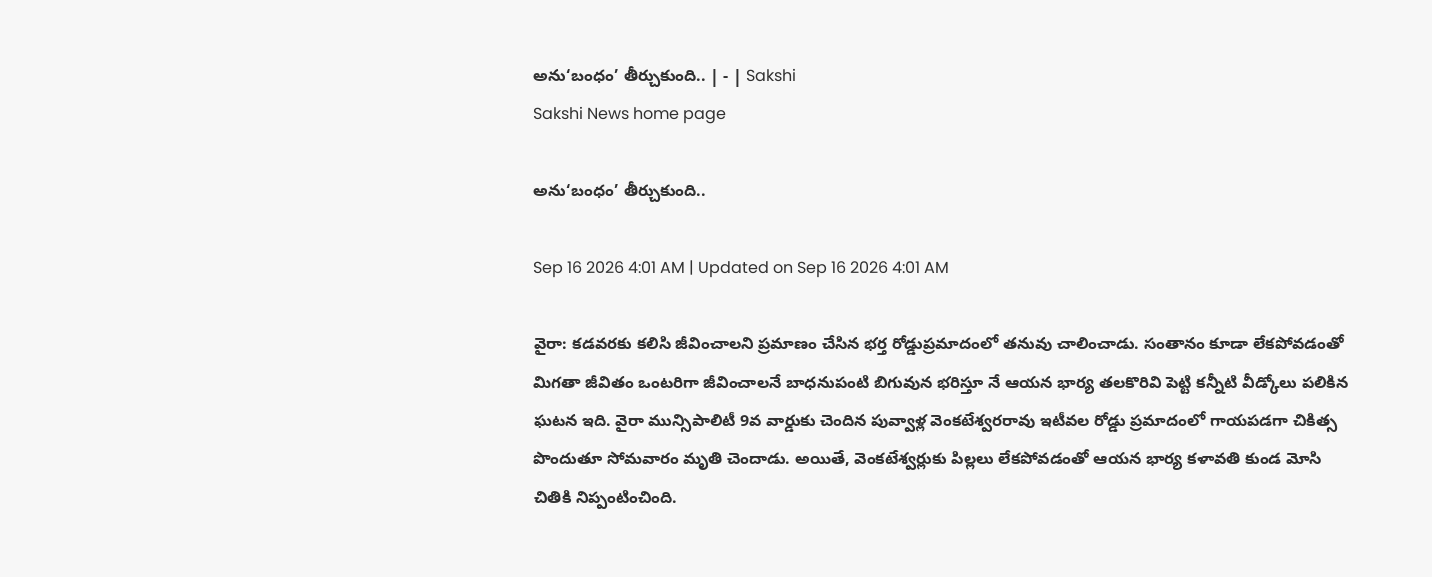అను‘బంధం’ తీర్చుకుంది.. | - | Sakshi
Sakshi News home page

అను‘బంధం’ తీర్చుకుంది..

Sep 16 2026 4:01 AM | Updated on Sep 16 2026 4:01 AM

వైరా: కడవరకు కలిసి జీవించాలని ప్రమాణం చేసిన భర్త రోడ్డుప్రమాదంలో తనువు చాలించాడు. సంతానం కూడా లేకపోవడంతో మిగతా జీవితం ఒంటరిగా జీవించాలనే బాధనుపంటి బిగువున భరిస్తూ నే ఆయన భార్య తలకొరివి పెట్టి కన్నీటి వీడ్కోలు పలికిన ఘటన ఇది. వైరా మున్సిపాలిటీ 9వ వార్డుకు చెందిన పువ్వాళ్ల వెంకటేశ్వరరావు ఇటీవల రోడ్డు ప్రమాదంలో గాయపడగా చికిత్స పొందుతూ సోమవారం మృతి చెందాడు. అయితే, వెంకటేశ్వర్లుకు పిల్లలు లేకపోవడంతో ఆయన భార్య కళావతి కుండ మోసి చితికి నిప్పంటించింది.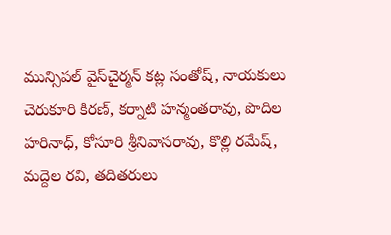మున్సిపల్‌ వైస్‌చైర్మన్‌ కట్ల సంతోష్‌, నాయకులు చెరుకూరి కిరణ్‌, కర్నాటి హన్మంతరావు, పొదిల హరినాధ్‌, కోసూరి శ్రీనివాసరావు, కొల్లి రమేష్‌, మద్దెల రవి, తదితరులు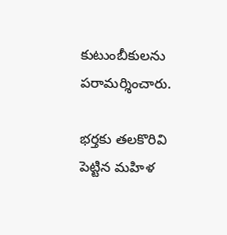కుటుంబీకులను పరామర్శించారు.

భర్తకు తలకొరివి పెట్టిన మహిళ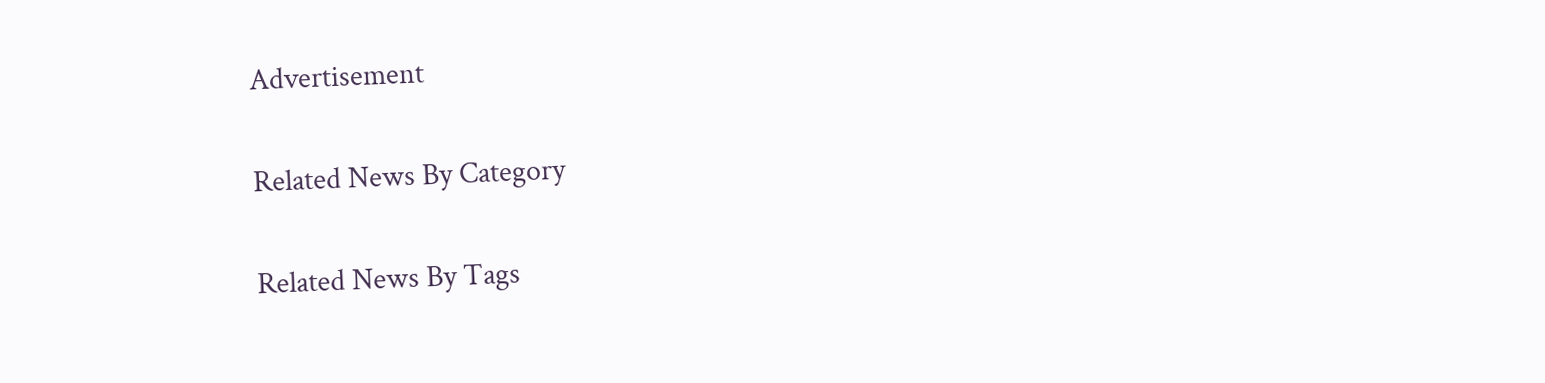Advertisement

Related News By Category

Related News By Tags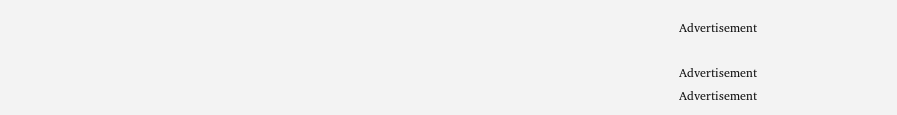Advertisement

Advertisement
Advertisement